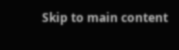Skip to main content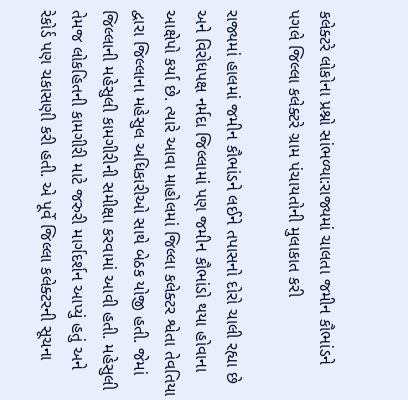કલેક્ટરે લોકોના પ્રશ્નો સાંભળ્યા:રાજ્યમાં ચાલતા જમીન કૌભાંડને પગલે જિલ્લા કલેક્ટરે ગ્રામ પંચાયતોની મુલાકાત કરી

રાજ્યમાં હાલમાં જમીન કૌભાંડને લઈને તપાસનો દોરો ચાલી રહ્યા છે અને વિરોધપક્ષ નર્મદા જિલ્લામાં પણ જમીન કૌભાંડો થયા હોવાના આક્ષેપો કર્યા છે. ત્યારે આવા માહોલમાં જિલ્લા કલેક્ટર શ્વેતા તેવતિયા દ્વારા જિલ્લાના મહેસુલ અધિકારીઓ સાથે બેઠક યોજી હતી. જેમાં જિલ્લાની મહેસુલી કામગીરીની સમીક્ષા કરવામાં આવી હતી. મહેસુલી તેમજ લોકહિતની કામગીરી માટે જરુરી માર્ગદર્શન આપ્યું હતું અને રેકોર્ડ પણ ચકાસણી કરી હતી. એ પૂર્વે જિલ્લા કલેક્ટરની સૂચના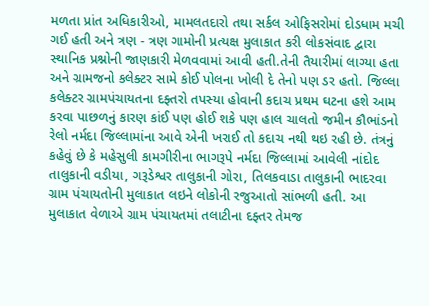મળતા પ્રાંત અધિકારીઓ, મામલતદારો તથા સર્કલ ઓફિસરોમાં દોડધામ મચી ગઈ હતી અને ત્રણ - ત્રણ ગામોની પ્રત્યક્ષ મુલાકાત કરી લોકસંવાદ દ્વારા સ્થાનિક પ્રશ્નોની જાણકારી મેળવવામાં આવી હતી.તેની તૈયારીમાં લાગ્યા હતા અને ગ્રામજનો કલેક્ટર સામે કોઈ પોલના ખોલી દે તેનો પણ ડર હતો. જિલ્લા કલેક્ટર ગ્રામપંચાયતના દફ્તરો તપસ્યા હોવાની કદાચ પ્રથમ ઘટના હશે આમ કરવા પાછળનું કારણ કાંઈ પણ હોઈ શકે પણ હાલ ચાલતો જમીન કૌભાંડનો રેલો નર્મદા જિલ્લામાંના આવે એની ખરાઈ તો કદાચ નથી થઇ રહી છે. તંત્રનું કહેવું છે કે મહેસુલી કામગીરીના ભાગરૂપે નર્મદા જિલ્લામાં આવેલી નાંદોદ તાલુકાની વડીયા, ગરૂડેશ્વર તાલુકાની ગોરા, તિલકવાડા તાલુકાની ભાદરવા ગ્રામ પંચાયતોની મુલાકાત લઇને લોકોની રજુઆતો સાંભળી હતી. આ મુલાકાત વેળાએ ગ્રામ પંચાયતમાં તલાટીના દફ્તર તેમજ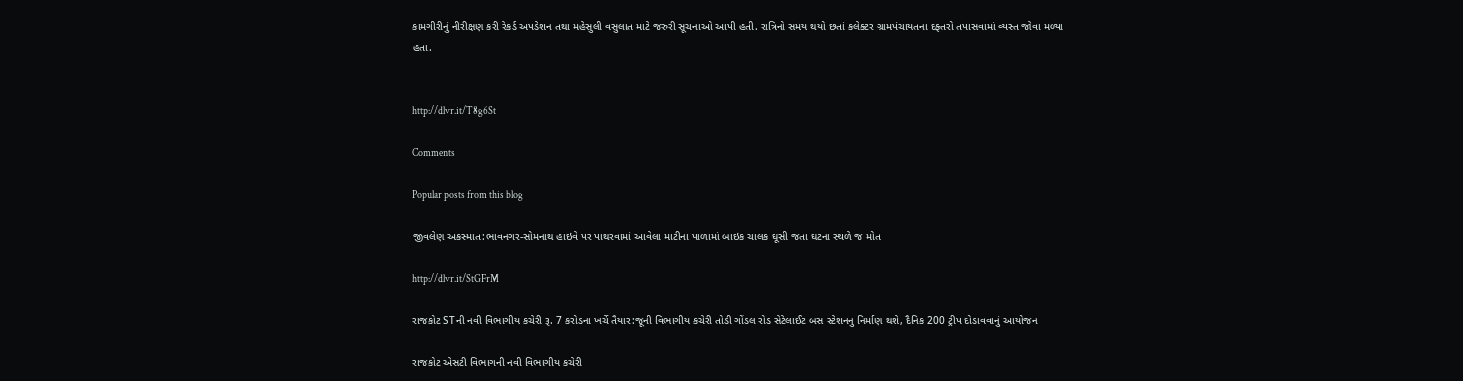કામગીરીનું નીરીક્ષણ કરી રેકર્ડ અપડેશન તથા મહેસુલી વસુલાત માટે જરુરી સૂચનાઓ આપી હતી. રાત્રિનો સમય થયો છતાં કલેક્ટર ગ્રામપંચાયતના દફ્તરો તપાસવામાં વ્યસ્ત જોવા મળ્યા હતા.


http://dlvr.it/T8g6St

Comments

Popular posts from this blog

જીવલેણ અકસ્માત:ભાવનગર-સોમનાથ હાઇવે પર પાથરવામાં આવેલા માટીના પાળામાં બાઇક ચાલક ઘૂસી જતા ઘટના સ્થળે જ મોત

http://dlvr.it/StGFrM

રાજકોટ STની નવી વિભાગીય કચેરી રૂ. 7 કરોડના ખર્ચે તૈયાર:જૂની વિભાગીય કચેરી તોડી ગોંડલ રોડ સેટેલાઈટ બસ સ્ટેશનનુ નિર્માણ થશે, દૈનિક 200 ટ્રીપ દોડાવવાનું આયોજન

રાજકોટ એસટી વિભાગની નવી વિભાગીય કચેરી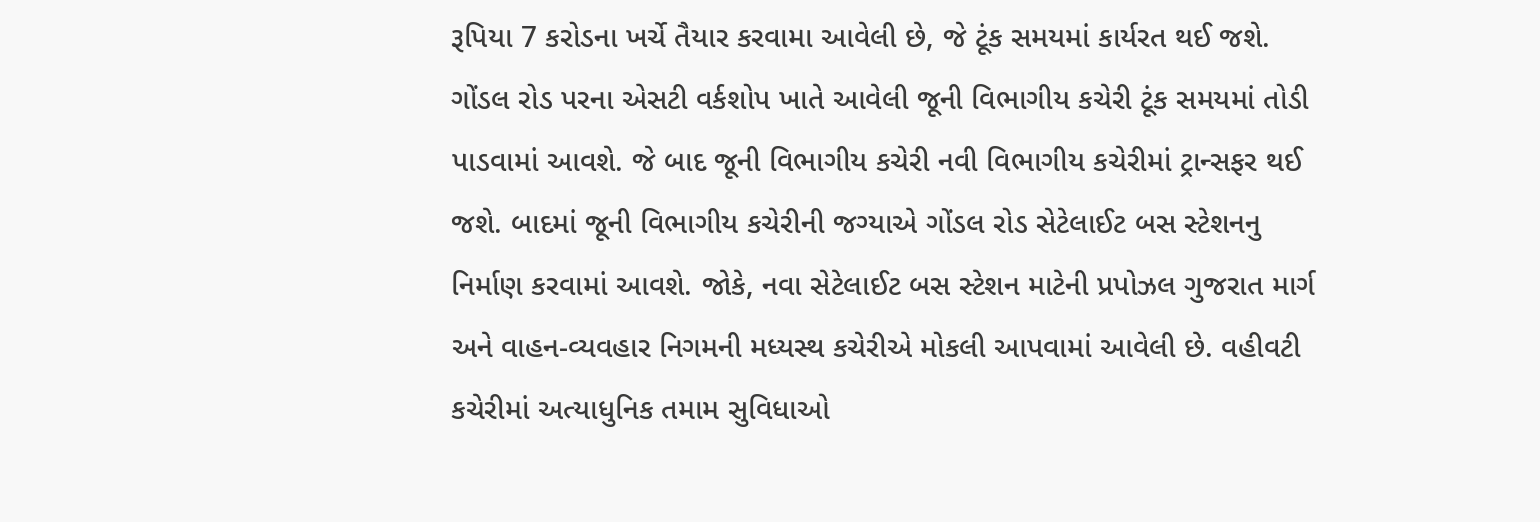રૂપિયા 7 કરોડના ખર્ચે તૈયાર કરવામા આવેલી છે, જે ટૂંક સમયમાં કાર્યરત થઈ જશે. ગોંડલ રોડ પરના એસટી વર્કશોપ ખાતે આવેલી જૂની વિભાગીય કચેરી ટૂંક સમયમાં તોડી પાડવામાં આવશે. જે બાદ જૂની વિભાગીય કચેરી નવી વિભાગીય કચેરીમાં ટ્રાન્સફર થઈ જશે. બાદમાં જૂની વિભાગીય કચેરીની જગ્યાએ ગોંડલ રોડ સેટેલાઈટ બસ સ્ટેશનનુ નિર્માણ કરવામાં આવશે. જોકે, નવા સેટેલાઈટ બસ સ્ટેશન માટેની પ્રપોઝલ ગુજરાત માર્ગ અને વાહન-વ્યવહાર નિગમની મધ્યસ્થ કચેરીએ મોકલી આપવામાં આવેલી છે. વહીવટી કચેરીમાં અત્યાધુનિક તમામ સુવિધાઓ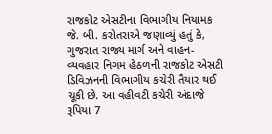રાજકોટ એસટીના વિભાગીય નિયામક જે. બી. કરોતરાએ જણાવ્યું હતું કે, ગુજરાત રાજ્ય માર્ગ અને વાહન-વ્યવહાર નિગમ હેઠળની રાજકોટ એસટી ડિવિઝનની વિભાગીય કચેરી તૈયાર થઈ ચૂકી છે. આ વહીવટી કચેરી અંદાજે રૂપિયા 7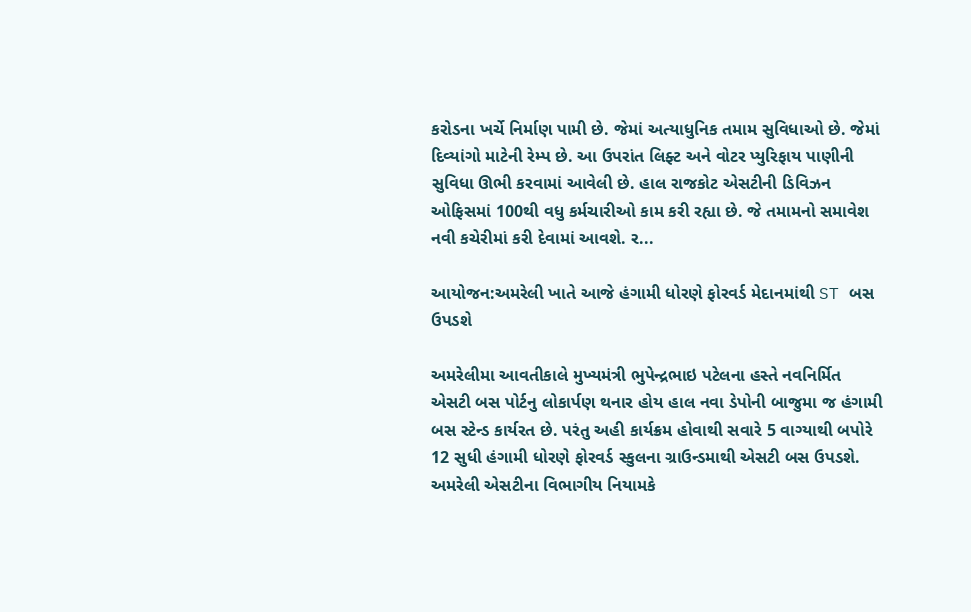કરોડના ખર્ચે નિર્માણ પામી છે. જેમાં અત્યાધુનિક તમામ સુવિધાઓ છે. જેમાં દિવ્યાંગો માટેની રેમ્પ છે. આ ઉપરાંત લિફ્ટ અને વોટર પ્યુરિફાય પાણીની સુવિધા ઊભી કરવામાં આવેલી છે. હાલ રાજકોટ એસટીની ડિવિઝન ઓફિસમાં 100થી વધુ કર્મચારીઓ કામ કરી રહ્યા છે. જે તમામનો સમાવેશ નવી કચેરીમાં કરી દેવામાં આવશે. ર...

આયોજન:અમરેલી ખાતે આજે હંગામી ધોરણે ફોરવર્ડ મેદાનમાંથી ST બસ ઉપડશે

અમરેલીમા આવતીકાલે મુખ્યમંત્રી ભુપેન્દ્રભાઇ પટેલના હસ્તે નવનિર્મિત એસટી બસ પોર્ટનુ લોકાર્પણ થનાર હોય હાલ નવા ડેપોની બાજુમા જ હંગામી બસ સ્ટેન્ડ કાર્યરત છે. પરંતુ અહી કાર્યક્રમ હોવાથી સવારે 5 વાગ્યાથી બપોરે 12 સુધી હંગામી ધોરણે ફોરવર્ડ સ્કુલના ગ્રાઉન્ડમાથી એસટી બસ ઉપડશે. અમરેલી એસટીના વિભાગીય નિયામકે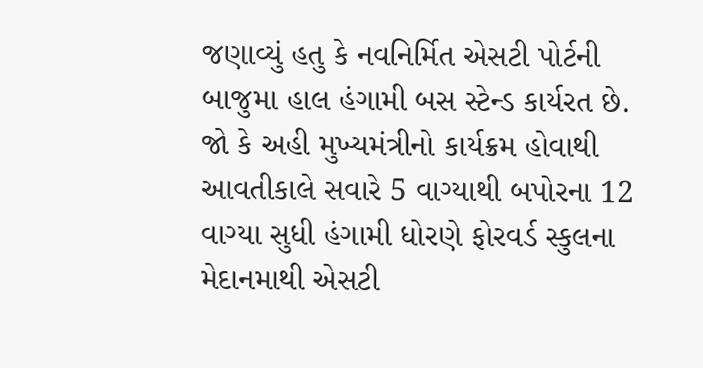જણાવ્યું હતુ કે નવનિર્મિત એસટી પોર્ટની બાજુમા હાલ હંગામી બસ સ્ટેન્ડ કાર્યરત છે. જો કે અહી મુખ્યમંત્રીનો કાર્યક્રમ હોવાથી આવતીકાલે સવારે 5 વાગ્યાથી બપોરના 12 વાગ્યા સુધી હંગામી ધોરણે ફોરવર્ડ સ્કુલના મેદાનમાથી એસટી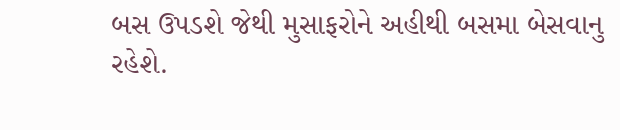બસ ઉપડશે જેથી મુસાફરોને અહીથી બસમા બેસવાનુ રહેશે.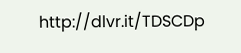http://dlvr.it/TDSCDp